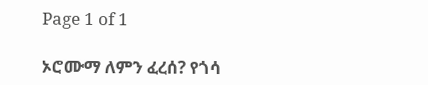Page 1 of 1

ኦሮሙማ ለምን ፈረሰ? የጎሳ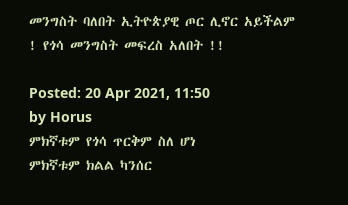መንግስት ባለበት ኢትዮጵያዊ ጦር ሊኖር አይችልም ! የጎሳ መንግስት መፍረስ አለበት !!

Posted: 20 Apr 2021, 11:50
by Horus
ምክኛቱም የጎሳ ጥርቅም ስለ ሆነ
ምክኛቱም ክልል ካንሰር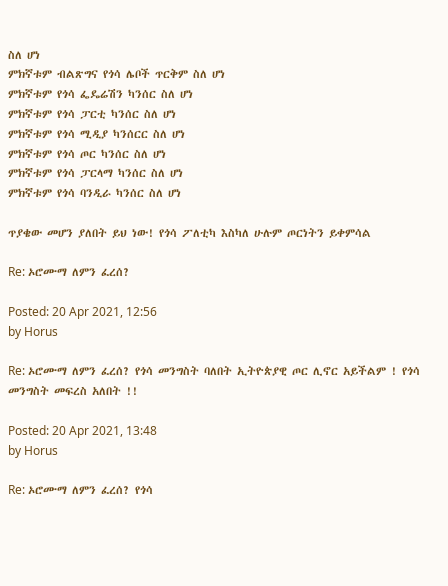ስለ ሆነ
ምክኛቱም ብልጽግና የጎሳ ሌቦች ጥርቅም ስለ ሆነ
ምክኛቱም የጎሳ ፌዴሬሽን ካንሰር ስለ ሆነ
ምክኛቱም የጎሳ ፓርቲ ካንሰር ስለ ሆነ
ምክኛቱም የጎሳ ሚዲያ ካንሰርር ስለ ሆነ
ምክኛቱም የጎሳ ጦር ካንሰር ስለ ሆነ
ምክኛቱም የጎሳ ፓርላማ ካንሰር ስለ ሆነ
ምክኛቱም የጎሳ ባንዲራ ካንሰር ስለ ሆነ

ጥያቄው መሆን ያለበት ይህ ነው! የጎሳ ፖለቲካ እስካለ ሁሉም ጦርነትን ይቀምሳል

Re: ኦሮሙማ ለምን ፈረሰ?

Posted: 20 Apr 2021, 12:56
by Horus

Re: ኦሮሙማ ለምን ፈረሰ? የጎሳ መንግስት ባለበት ኢትዮጵያዊ ጦር ሊኖር አይችልም ! የጎሳ መንግስት መፍረስ አለበት !!

Posted: 20 Apr 2021, 13:48
by Horus

Re: ኦሮሙማ ለምን ፈረሰ? የጎሳ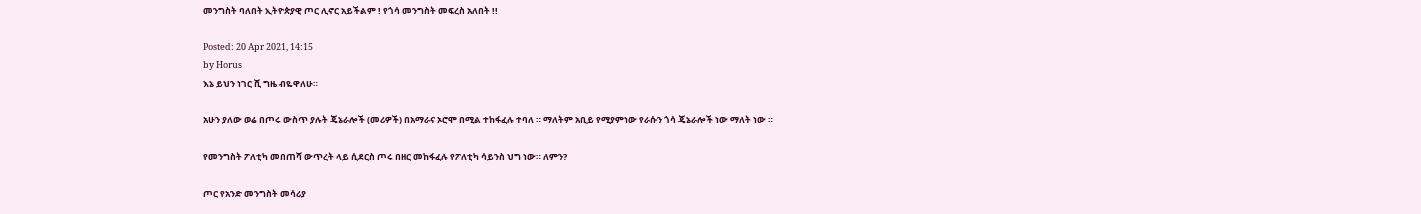መንግስት ባለበት ኢትዮጵያዊ ጦር ሊኖር አይችልም ! የጎሳ መንግስት መፍረስ አለበት !!

Posted: 20 Apr 2021, 14:15
by Horus
እኔ ይህን ነገር ሺ ግዜ ብዬዋለሁ።

አሁን ያለው ወሬ በጦሩ ውስጥ ያሉት ጄኔራሎች (መሪዎች) በአማራና ኦሮሞ በሚል ተከፋፈሉ ተባለ ። ማለትም አቢይ የሚያምነው የራሱን ጎሳ ጄኔራሎች ነው ማለት ነው ።

የመንግስት ፖለቲካ መበጠሻ ውጥረት ላይ ሲደርስ ጦሩ በዘር መከፋፈሉ የፖለቲካ ሳይንስ ህግ ነው። ለምን?

ጦር የአንድ መንግስት መሳሪያ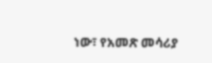ነው፣ የአመጽ መሳሪያ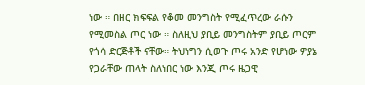ነው ። በዘር ክፍፍል የቆመ መንግስት የሚፈጥረው ራሱን የሚመስል ጦር ነው ። ስለዚህ ያቢይ መንግስትም ያቢይ ጦርም የጎሳ ድርጅቶች ናቸው። ትህነግን ሲወጉ ጦሩ አንድ የሆነው ዎያኔ የጋራቸው ጠላት ስለነበር ነው እንጂ ጦሩ ዜጋዊ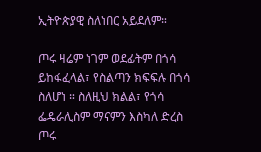ኢትዮጵያዊ ስለነበር አይደለም።

ጦሩ ዛሬም ነገም ወደፊትም በጎሳ ይከፋፈላል፣ የስልጣን ክፍፍሉ በጎሳ ስለሆነ ። ስለዚህ ክልል፣ የጎሳ ፌዴራሊስም ማናምን እስካለ ድረስ ጦሩ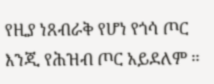የዚያ ነጸብራቅ የሆነ የጎሳ ጦር እንጂ የሕዝብ ጦር አይደለም ።